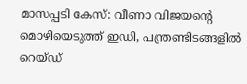മാസപ്പടി കേസ്: വീണാ വിജയന്റെ മൊഴിയെടുത്ത് ഇഡി, പന്ത്രണ്ടിടങ്ങളിൽ റെയ്ഡ്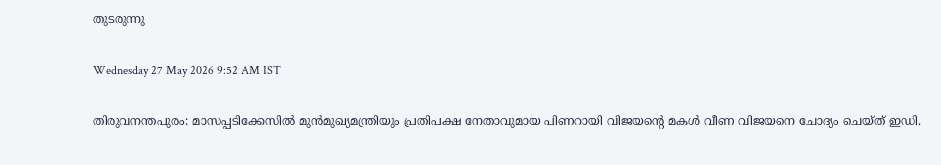തുടരുന്നു

Wednesday 27 May 2026 9:52 AM IST

തിരുവനന്തപുരം: മാസപ്പടിക്കേസിൽ മുൻമുഖ്യമന്ത്രിയും പ്രതിപക്ഷ നേതാവുമായ പിണറായി വിജയന്റെ മകൾ വീണ വിജയനെ ചോദ്യം ചെയ്ത് ഇഡി.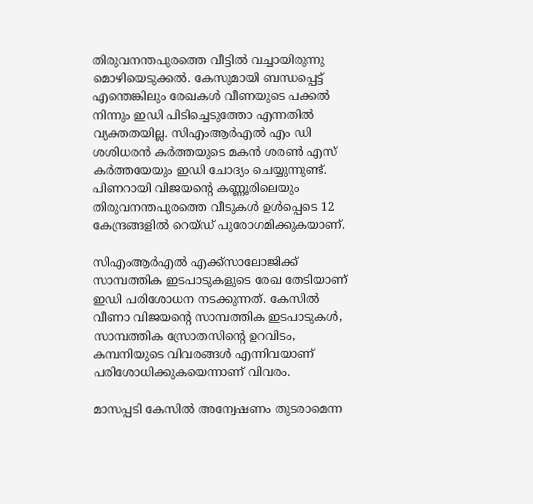തിരുവനന്തപുരത്തെ വീട്ടിൽ വച്ചായിരുന്നു മൊഴിയെടുക്കൽ. കേസുമായി ബന്ധപ്പെട്ട് എന്തെങ്കിലും രേഖകൾ വീണയുടെ പക്കൽ നിന്നും ഇഡി പിടിച്ചെടുത്തോ എന്നതിൽ വ്യക്തതയില്ല. സിഎംആർഎൽ എം ഡി ശശിധരൻ കർത്തയുടെ മകൻ ശരൺ എസ് കർത്തയേയും ഇഡി ചോദ്യം ചെയ്യുന്നുണ്ട്. പിണറായി വിജയന്റെ കണ്ണൂരിലെയും തിരുവനന്തപുരത്തെ വീടുകൾ ഉൾപ്പെടെ 12 കേന്ദ്രങ്ങളിൽ റെയ്ഡ് പുരോഗമിക്കുകയാണ്.

സിഎംആർഎൽ എക്ക്സാലോജിക്ക് സാമ്പത്തിക ഇടപാടുകളുടെ രേഖ തേടിയാണ് ഇഡി പരിശോധന നടക്കുന്നത്. കേസിൽ വീണാ വിജയന്റെ സാമ്പത്തിക ഇടപാടുകൾ, സാമ്പത്തിക സ്രോതസിന്റെ ഉറവിടം, കമ്പനിയുടെ വിവരങ്ങൾ എന്നിവയാണ് പരിശോധിക്കുകയെന്നാണ് വിവരം.

മാസപ്പടി കേസിൽ അന്വേഷണം തുടരാമെന്ന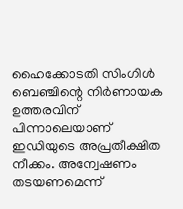ഹൈക്കോടതി സിംഗിൾ ബെഞ്ചിന്റെ നിർണായക ഉത്തരവിന് പിന്നാലെയാണ് ഇഡിയുടെ അപ്രതീക്ഷിത നീക്കം. അന്വേഷണം തടയണമെന്ന്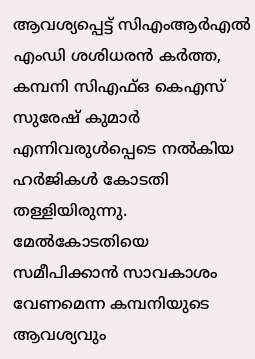ആവശ്യപ്പെട്ട് സിഎംആർഎൽ എംഡി ശശിധരൻ കർത്ത, കമ്പനി സിഎഫ്ഒ കെഎസ് സുരേഷ് കുമാർ എന്നിവരുൾപ്പെടെ നൽകിയ ഹർജികൾ കോടതി തള്ളിയിരുന്നു. മേൽകോടതിയെ സമീപിക്കാൻ സാവകാശം വേണമെന്ന കമ്പനിയുടെ ആവശ്യവും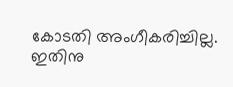കോടതി അംഗീകരിച്ചില്ല. ഇതിനു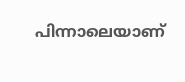പിന്നാലെയാണ്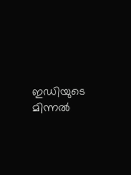ഇഡിയുടെ മിന്നൽ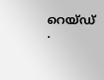റെയ്ഡ് .